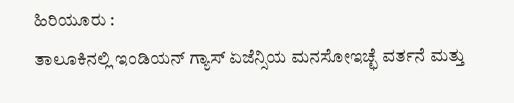ಹಿರಿಯೂರು :
ತಾಲೂಕಿನಲ್ಲಿ ಇಂಡಿಯನ್ ಗ್ಯಾಸ್ ಏಜೆನ್ಸಿಯ ಮನಸೋಇಚ್ಛೆ ವರ್ತನೆ ಮತ್ತು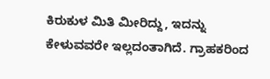ಕಿರುಕುಳ ಮಿತಿ ಮೀರಿದ್ದು, ಇದನ್ನು ಕೇಳುವವರೇ ಇಲ್ಲದಂತಾಗಿದೆ. ಗ್ರಾಹಕರಿಂದ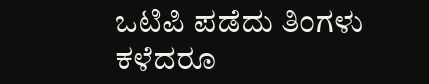ಒಟಿಪಿ ಪಡೆದು ತಿಂಗಳು ಕಳೆದರೂ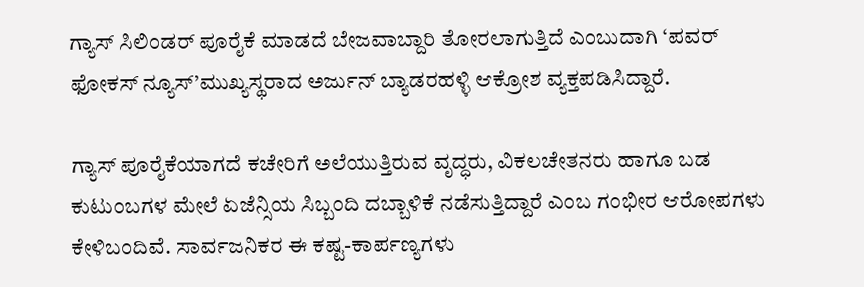ಗ್ಯಾಸ್ ಸಿಲಿಂಡರ್ ಪೂರೈಕೆ ಮಾಡದೆ ಬೇಜವಾಬ್ದಾರಿ ತೋರಲಾಗುತ್ತಿದೆ ಎಂಬುದಾಗಿ ‘ಪವರ್ ಫೋಕಸ್ ನ್ಯೂಸ್’ಮುಖ್ಯಸ್ಥರಾದ ಅರ್ಜುನ್ ಬ್ಯಾಡರಹಳ್ಳಿ ಆಕ್ರೋಶ ವ್ಯಕ್ತಪಡಿಸಿದ್ದಾರೆ.

ಗ್ಯಾಸ್ ಪೂರೈಕೆಯಾಗದೆ ಕಚೇರಿಗೆ ಅಲೆಯುತ್ತಿರುವ ವೃದ್ಧರು, ವಿಕಲಚೇತನರು ಹಾಗೂ ಬಡ ಕುಟುಂಬಗಳ ಮೇಲೆ ಏಜೆನ್ಸಿಯ ಸಿಬ್ಬಂದಿ ದಬ್ಬಾಳಿಕೆ ನಡೆಸುತ್ತಿದ್ದಾರೆ ಎಂಬ ಗಂಭೀರ ಆರೋಪಗಳು ಕೇಳಿಬಂದಿವೆ. ಸಾರ್ವಜನಿಕರ ಈ ಕಷ್ಟ-ಕಾರ್ಪಣ್ಯಗಳು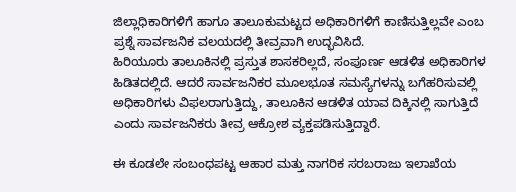ಜಿಲ್ಲಾಧಿಕಾರಿಗಳಿಗೆ ಹಾಗೂ ತಾಲೂಕುಮಟ್ಟದ ಅಧಿಕಾರಿಗಳಿಗೆ ಕಾಣಿಸುತ್ತಿಲ್ಲವೇ ಎಂಬ ಪ್ರಶ್ನೆ ಸಾರ್ವಜನಿಕ ವಲಯದಲ್ಲಿ ತೀವ್ರವಾಗಿ ಉದ್ಭವಿಸಿದೆ.
ಹಿರಿಯೂರು ತಾಲೂಕಿನಲ್ಲಿ ಪ್ರಸ್ತುತ ಶಾಸಕರಿಲ್ಲದೆ, ಸಂಪೂರ್ಣ ಆಡಳಿತ ಅಧಿಕಾರಿಗಳ ಹಿಡಿತದಲ್ಲಿದೆ. ಆದರೆ ಸಾರ್ವಜನಿಕರ ಮೂಲಭೂತ ಸಮಸ್ಯೆಗಳನ್ನು ಬಗೆಹರಿಸುವಲ್ಲಿ ಅಧಿಕಾರಿಗಳು ವಿಫಲರಾಗುತ್ತಿದ್ದು, ತಾಲೂಕಿನ ಆಡಳಿತ ಯಾವ ದಿಕ್ಕಿನಲ್ಲಿ ಸಾಗುತ್ತಿದೆ ಎಂದು ಸಾರ್ವಜನಿಕರು ತೀವ್ರ ಆಕ್ರೋಶ ವ್ಯಕ್ತಪಡಿಸುತ್ತಿದ್ದಾರೆ.

ಈ ಕೂಡಲೇ ಸಂಬಂಧಪಟ್ಟ ಆಹಾರ ಮತ್ತು ನಾಗರಿಕ ಸರಬರಾಜು ಇಲಾಖೆಯ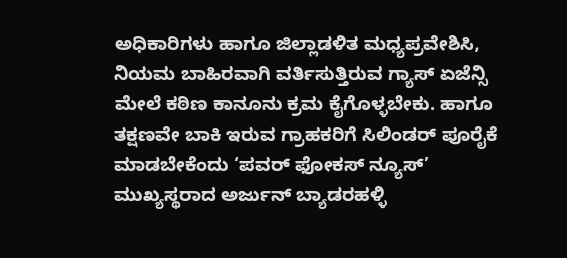ಅಧಿಕಾರಿಗಳು ಹಾಗೂ ಜಿಲ್ಲಾಡಳಿತ ಮಧ್ಯಪ್ರವೇಶಿಸಿ, ನಿಯಮ ಬಾಹಿರವಾಗಿ ವರ್ತಿಸುತ್ತಿರುವ ಗ್ಯಾಸ್ ಏಜೆನ್ಸಿ ಮೇಲೆ ಕಠಿಣ ಕಾನೂನು ಕ್ರಮ ಕೈಗೊಳ್ಳಬೇಕು. ಹಾಗೂ ತಕ್ಷಣವೇ ಬಾಕಿ ಇರುವ ಗ್ರಾಹಕರಿಗೆ ಸಿಲಿಂಡರ್ ಪೂರೈಕೆ ಮಾಡಬೇಕೆಂದು ‘ಪವರ್ ಫೋಕಸ್ ನ್ಯೂಸ್’ ಮುಖ್ಯಸ್ಥರಾದ ಅರ್ಜುನ್ ಬ್ಯಾಡರಹಳ್ಳಿ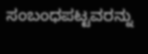ಸಂಬಂಧಪಟ್ಟವರನ್ನು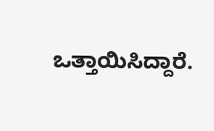ಒತ್ತಾಯಿಸಿದ್ದಾರೆ.